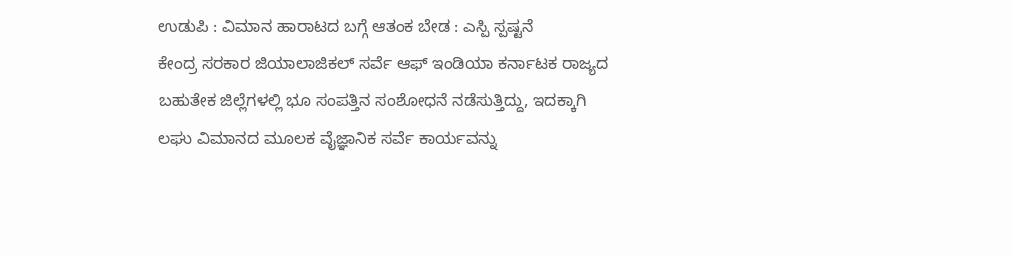ಉಡುಪಿ : ವಿಮಾನ ಹಾರಾಟದ ಬಗ್ಗೆ ಆತಂಕ ಬೇಡ : ಎಸ್ಪಿ ಸ್ಪಷ್ಟನೆ
ಕೇಂದ್ರ ಸರಕಾರ ಜಿಯಾಲಾಜಿಕಲ್ ಸರ್ವೆ ಆಫ್ ಇಂಡಿಯಾ ಕರ್ನಾಟಕ ರಾಜ್ಯದ ಬಹುತೇಕ ಜಿಲ್ಲೆಗಳಲ್ಲಿ ಭೂ ಸಂಪತ್ತಿನ ಸಂಶೋಧನೆ ನಡೆಸುತ್ತಿದ್ದು, ಇದಕ್ಕಾಗಿ ಲಘು ವಿಮಾನದ ಮೂಲಕ ವೈಜ್ಞಾನಿಕ ಸರ್ವೆ ಕಾರ್ಯವನ್ನು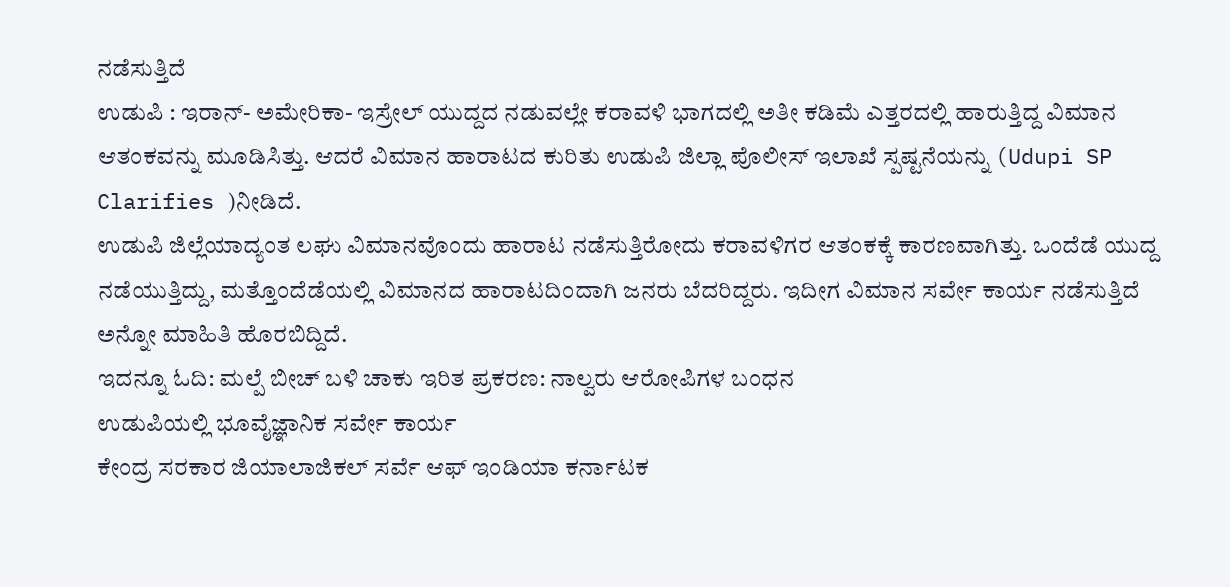ನಡೆಸುತ್ತಿದೆ
ಉಡುಪಿ : ಇರಾನ್- ಅಮೇರಿಕಾ- ಇಸ್ರೇಲ್ ಯುದ್ದದ ನಡುವಲ್ಲೇ ಕರಾವಳಿ ಭಾಗದಲ್ಲಿ ಅತೀ ಕಡಿಮೆ ಎತ್ತರದಲ್ಲಿ ಹಾರುತ್ತಿದ್ದ ವಿಮಾನ ಆತಂಕವನ್ನು ಮೂಡಿಸಿತ್ತು. ಆದರೆ ವಿಮಾನ ಹಾರಾಟದ ಕುರಿತು ಉಡುಪಿ ಜಿಲ್ಲಾ ಪೊಲೀಸ್ ಇಲಾಖೆ ಸ್ಪಷ್ಟನೆಯನ್ನು (Udupi SP Clarifies )ನೀಡಿದೆ.
ಉಡುಪಿ ಜಿಲ್ಲೆಯಾದ್ಯಂತ ಲಘು ವಿಮಾನವೊಂದು ಹಾರಾಟ ನಡೆಸುತ್ತಿರೋದು ಕರಾವಳಿಗರ ಆತಂಕಕ್ಕೆ ಕಾರಣವಾಗಿತ್ತು. ಒಂದೆಡೆ ಯುದ್ದ ನಡೆಯುತ್ತಿದ್ದು, ಮತ್ತೊಂದೆಡೆಯಲ್ಲಿ ವಿಮಾನದ ಹಾರಾಟದಿಂದಾಗಿ ಜನರು ಬೆದರಿದ್ದರು. ಇದೀಗ ವಿಮಾನ ಸರ್ವೇ ಕಾರ್ಯ ನಡೆಸುತ್ತಿದೆ ಅನ್ನೋ ಮಾಹಿತಿ ಹೊರಬಿದ್ದಿದೆ.
ಇದನ್ನೂ ಓದಿ: ಮಲ್ಪೆ ಬೀಚ್ ಬಳಿ ಚಾಕು ಇರಿತ ಪ್ರಕರಣ: ನಾಲ್ವರು ಆರೋಪಿಗಳ ಬಂಧನ
ಉಡುಪಿಯಲ್ಲಿ ಭೂವೈಜ್ಞಾನಿಕ ಸರ್ವೇ ಕಾರ್ಯ
ಕೇಂದ್ರ ಸರಕಾರ ಜಿಯಾಲಾಜಿಕಲ್ ಸರ್ವೆ ಆಫ್ ಇಂಡಿಯಾ ಕರ್ನಾಟಕ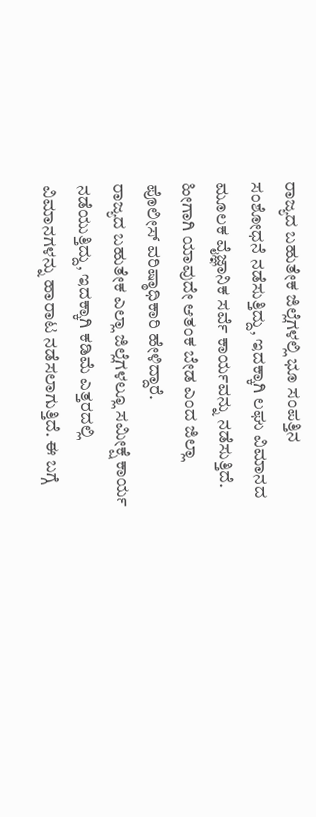ರಾಜ್ಯದ ಬಹುತೇಕ ಜಿಲ್ಲೆಗಳಲ್ಲಿ ಭೂ ಸಂಪತ್ತಿನ ಸಂಶೋಧನೆ ನಡೆಸುತ್ತಿದ್ದು, ಇದಕ್ಕಾಗಿ ಲಘು ವಿಮಾನದ ಮೂಲಕ ವೈಜ್ಞಾನಿಕ ಸರ್ವೆ ಕಾರ್ಯವನ್ನು ನಡೆಸುತ್ತಿದೆ. ಹೀಗಾಗಿ ಯಾವುದೇ ಆತಂಕ ಬೇಡ ಎಂದ ಜಿಲ್ಲಾ ಪೊಲೀಸ್ ವರಿಷ್ಠಾಧಿಕಾರಿ ಹೇಳಿದ್ದಾರೆ.
ರಾಜ್ಯದ ಬಹುತೇಕ ಎಲ್ಲಾ ಜಿಲ್ಲೆಗಳಲ್ಲೂ ಸಮೀಕ್ಷೆ ಕಾರ್ಯ ನಡೆಯುತ್ತಿದ್ದು, ಇದಕ್ಕಾಗಿ ಕಡಿಮೆ ಎತ್ತರದಲ್ಲಿ ವಿಮಾನಗಳನ್ನು ಹಾರಾಟ ನಡೆಸಲಾಗುತ್ತಿದೆ. ಈ ಬಗ್ಗೆ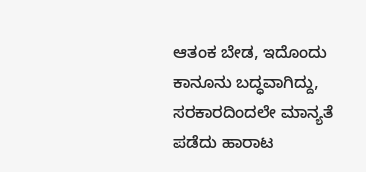ಆತಂಕ ಬೇಡ, ಇದೊಂದು ಕಾನೂನು ಬದ್ಧವಾಗಿದ್ದು, ಸರಕಾರದಿಂದಲೇ ಮಾನ್ಯತೆ ಪಡೆದು ಹಾರಾಟ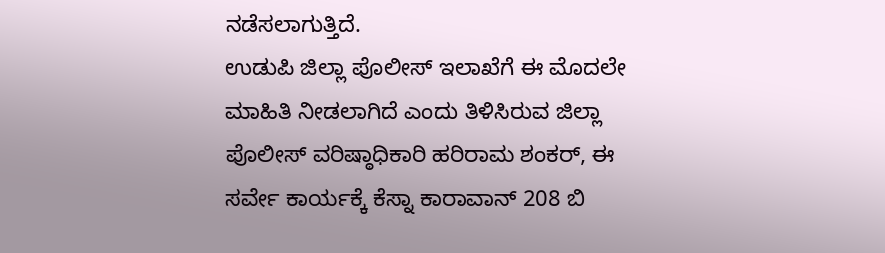ನಡೆಸಲಾಗುತ್ತಿದೆ.
ಉಡುಪಿ ಜಿಲ್ಲಾ ಪೊಲೀಸ್ ಇಲಾಖೆಗೆ ಈ ಮೊದಲೇ ಮಾಹಿತಿ ನೀಡಲಾಗಿದೆ ಎಂದು ತಿಳಿಸಿರುವ ಜಿಲ್ಲಾ ಪೊಲೀಸ್ ವರಿಷ್ಠಾಧಿಕಾರಿ ಹರಿರಾಮ ಶಂಕರ್, ಈ ಸರ್ವೇ ಕಾರ್ಯಕ್ಕೆ ಕೆಸ್ನಾ ಕಾರಾವಾನ್ 208 ಬಿ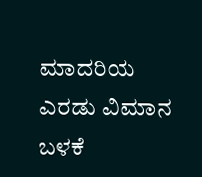ಮಾದರಿಯ ಎರಡು ವಿಮಾನ ಬಳಕೆ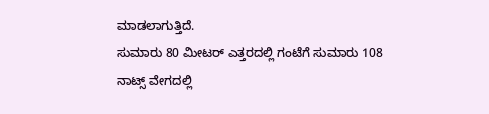ಮಾಡಲಾಗುತ್ತಿದೆ.
ಸುಮಾರು 80 ಮೀಟರ್ ಎತ್ತರದಲ್ಲಿ ಗಂಟೆಗೆ ಸುಮಾರು 108 ನಾಟ್ಸ್ ವೇಗದಲ್ಲಿ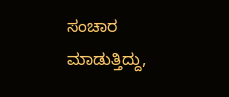ಸಂಚಾರ ಮಾಡುತ್ತಿದ್ದು,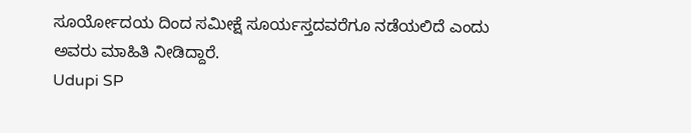ಸೂರ್ಯೋದಯ ದಿಂದ ಸಮೀಕ್ಷೆ ಸೂರ್ಯಸ್ತದವರೆಗೂ ನಡೆಯಲಿದೆ ಎಂದು ಅವರು ಮಾಹಿತಿ ನೀಡಿದ್ದಾರೆ.
Udupi SP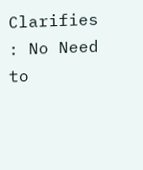Clarifies : No Need to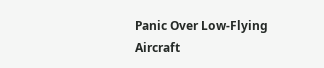Panic Over Low-Flying Aircraft